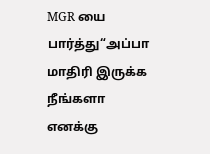MGR யை பார்த்து“அப்பா மாதிரி இருக்க நீங்களா எனக்கு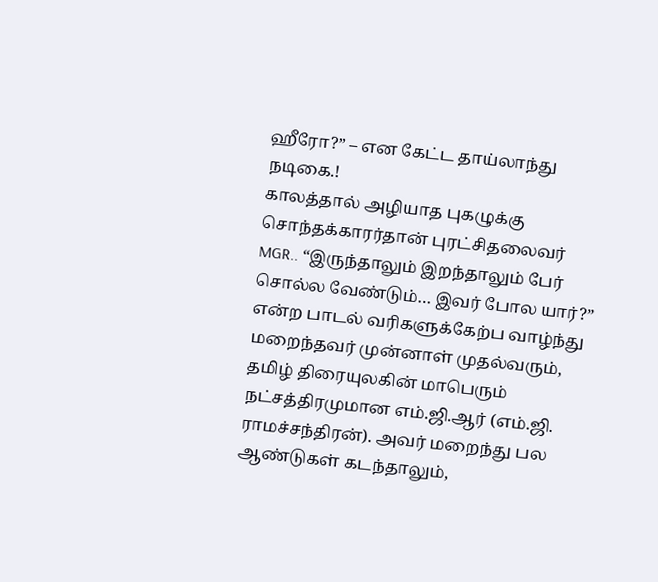ஹீரோ?” – என கேட்ட தாய்லாந்து நடிகை.!
காலத்தால் அழியாத புகழுக்கு சொந்தக்காரர்தான் புரட்சிதலைவர் MGR.. “இருந்தாலும் இறந்தாலும் பேர் சொல்ல வேண்டும்… இவர் போல யார்?” என்ற பாடல் வரிகளுக்கேற்ப வாழ்ந்து மறைந்தவர் முன்னாள் முதல்வரும், தமிழ் திரையுலகின் மாபெரும் நட்சத்திரமுமான எம்.ஜி.ஆர் (எம்.ஜி. ராமச்சந்திரன்). அவர் மறைந்து பல ஆண்டுகள் கடந்தாலும்,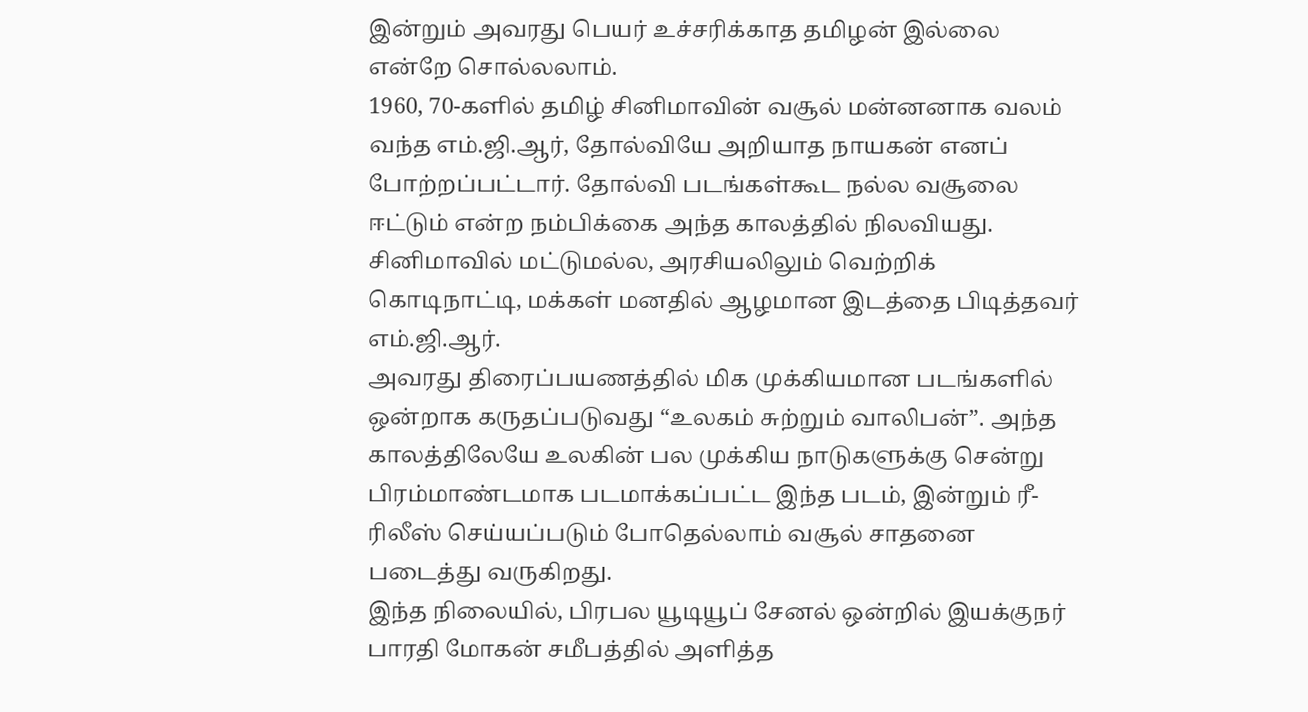இன்றும் அவரது பெயர் உச்சரிக்காத தமிழன் இல்லை என்றே சொல்லலாம்.
1960, 70-களில் தமிழ் சினிமாவின் வசூல் மன்னனாக வலம் வந்த எம்.ஜி.ஆர், தோல்வியே அறியாத நாயகன் எனப் போற்றப்பட்டார். தோல்வி படங்கள்கூட நல்ல வசூலை ஈட்டும் என்ற நம்பிக்கை அந்த காலத்தில் நிலவியது. சினிமாவில் மட்டுமல்ல, அரசியலிலும் வெற்றிக் கொடிநாட்டி, மக்கள் மனதில் ஆழமான இடத்தை பிடித்தவர் எம்.ஜி.ஆர்.
அவரது திரைப்பயணத்தில் மிக முக்கியமான படங்களில் ஒன்றாக கருதப்படுவது “உலகம் சுற்றும் வாலிபன்”. அந்த காலத்திலேயே உலகின் பல முக்கிய நாடுகளுக்கு சென்று பிரம்மாண்டமாக படமாக்கப்பட்ட இந்த படம், இன்றும் ரீ-ரிலீஸ் செய்யப்படும் போதெல்லாம் வசூல் சாதனை படைத்து வருகிறது.
இந்த நிலையில், பிரபல யூடியூப் சேனல் ஒன்றில் இயக்குநர் பாரதி மோகன் சமீபத்தில் அளித்த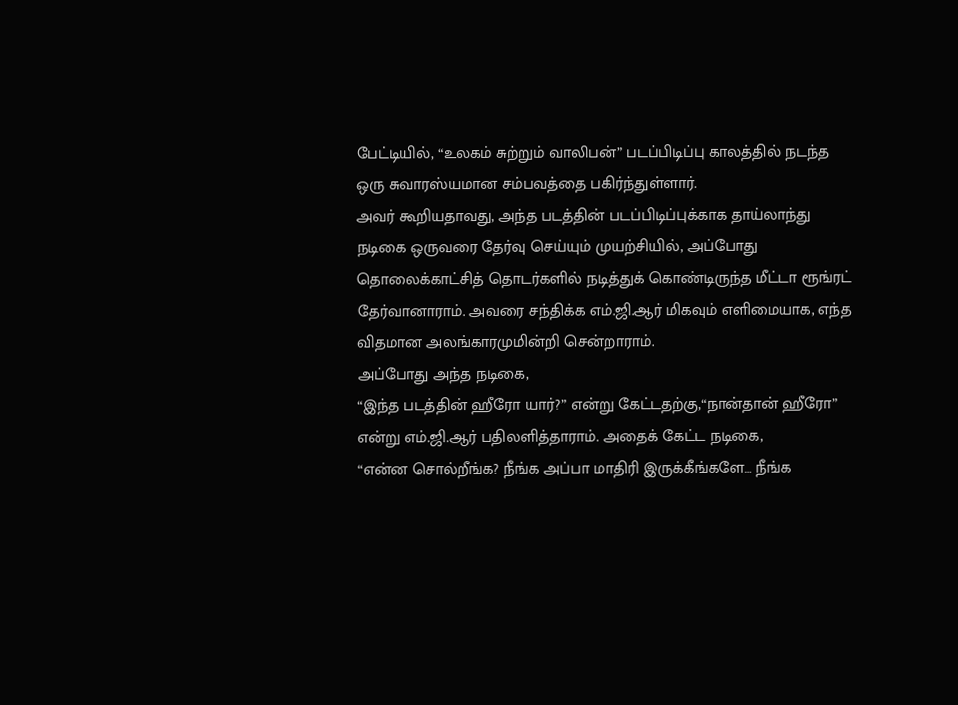பேட்டியில், “உலகம் சுற்றும் வாலிபன்” படப்பிடிப்பு காலத்தில் நடந்த ஒரு சுவாரஸ்யமான சம்பவத்தை பகிர்ந்துள்ளார்.
அவர் கூறியதாவது, அந்த படத்தின் படப்பிடிப்புக்காக தாய்லாந்து நடிகை ஒருவரை தேர்வு செய்யும் முயற்சியில், அப்போது தொலைக்காட்சித் தொடர்களில் நடித்துக் கொண்டிருந்த மீட்டா ரூங்ரட் தேர்வானாராம். அவரை சந்திக்க எம்.ஜி.ஆர் மிகவும் எளிமையாக, எந்த விதமான அலங்காரமுமின்றி சென்றாராம்.
அப்போது அந்த நடிகை,
“இந்த படத்தின் ஹீரோ யார்?” என்று கேட்டதற்கு,“நான்தான் ஹீரோ” என்று எம்.ஜி.ஆர் பதிலளித்தாராம். அதைக் கேட்ட நடிகை,
“என்ன சொல்றீங்க? நீங்க அப்பா மாதிரி இருக்கீங்களே… நீங்க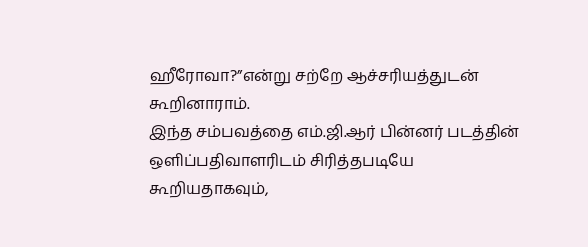ஹீரோவா?”என்று சற்றே ஆச்சரியத்துடன் கூறினாராம்.
இந்த சம்பவத்தை எம்.ஜி.ஆர் பின்னர் படத்தின் ஒளிப்பதிவாளரிடம் சிரித்தபடியே கூறியதாகவும்,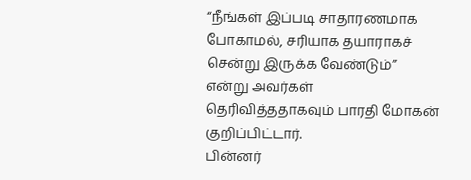“நீங்கள் இப்படி சாதாரணமாக போகாமல், சரியாக தயாராகச் சென்று இருக்க வேண்டும்”
என்று அவர்கள் தெரிவித்ததாகவும் பாரதி மோகன் குறிப்பிட்டார்.
பின்னர்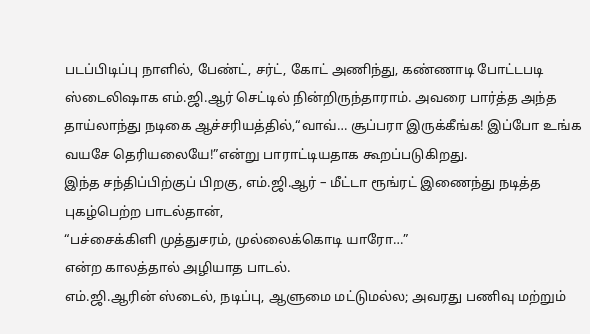படப்பிடிப்பு நாளில், பேண்ட், சர்ட், கோட் அணிந்து, கண்ணாடி போட்டபடி ஸ்டைலிஷாக எம்.ஜி.ஆர் செட்டில் நின்றிருந்தாராம். அவரை பார்த்த அந்த தாய்லாந்து நடிகை ஆச்சரியத்தில்,“வாவ்… சூப்பரா இருக்கீங்க! இப்போ உங்க வயசே தெரியலையே!”என்று பாராட்டியதாக கூறப்படுகிறது.
இந்த சந்திப்பிற்குப் பிறகு, எம்.ஜி.ஆர் – மீட்டா ரூங்ரட் இணைந்து நடித்த புகழ்பெற்ற பாடல்தான்,
“பச்சைக்கிளி முத்துசரம், முல்லைக்கொடி யாரோ…”
என்ற காலத்தால் அழியாத பாடல்.
எம்.ஜி.ஆரின் ஸ்டைல், நடிப்பு, ஆளுமை மட்டுமல்ல; அவரது பணிவு மற்றும்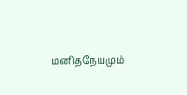மனிதநேயமும்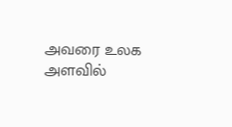அவரை உலக அளவில்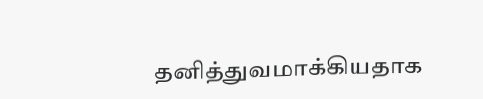தனித்துவமாக்கியதாக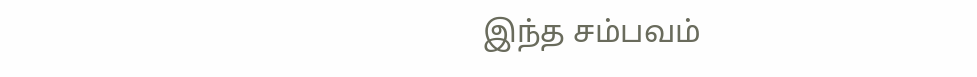இந்த சம்பவம்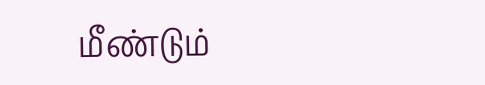மீண்டும்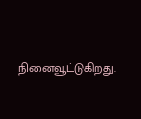நினைவூட்டுகிறது.